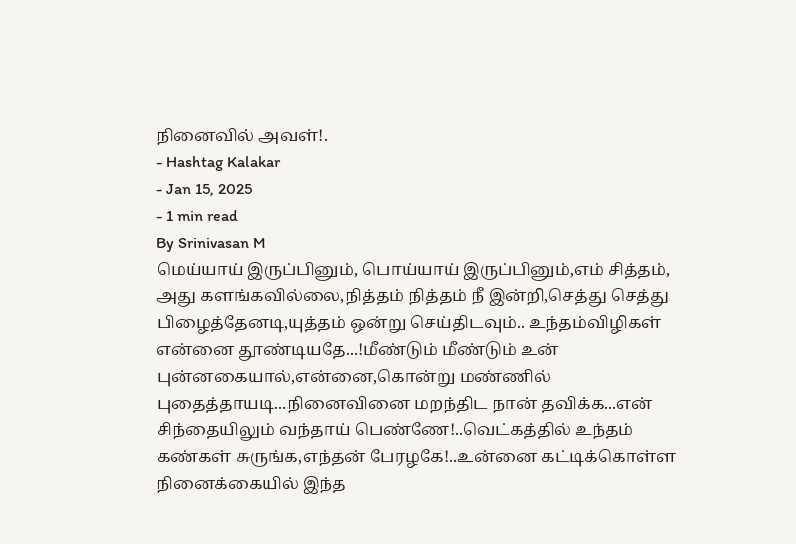நினைவில் அவள்!.
- Hashtag Kalakar
- Jan 15, 2025
- 1 min read
By Srinivasan M
மெய்யாய் இருப்பினும், பொய்யாய் இருப்பினும்,எம் சித்தம், அது களங்கவில்லை,நித்தம் நித்தம் நீ இன்றி,செத்து செத்து பிழைத்தேனடி,யுத்தம் ஒன்று செய்திடவும்.. உந்தம்விழிகள் என்னை தூண்டியதே...!மீண்டும் மீண்டும் உன் புன்னகையால்,என்னை,கொன்று மண்ணில் புதைத்தாயடி...நினைவினை மறந்திட நான் தவிக்க...என் சிந்தையிலும் வந்தாய் பெண்ணே!..வெட்கத்தில் உந்தம் கண்கள் சுருங்க,எந்தன் பேரழகே!..உன்னை கட்டிக்கொள்ள நினைக்கையில் இந்த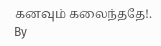கனவும் கலைந்ததே!.
By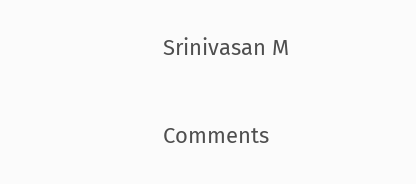Srinivasan M

Comments